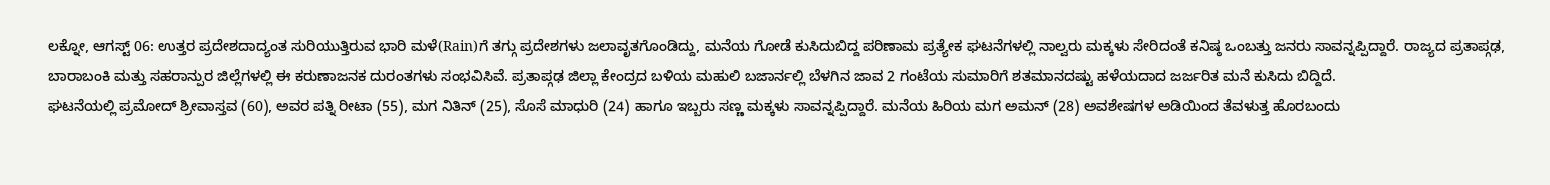ಲಕ್ನೋ, ಆಗಸ್ಟ್ 06: ಉತ್ತರ ಪ್ರದೇಶದಾದ್ಯಂತ ಸುರಿಯುತ್ತಿರುವ ಭಾರಿ ಮಳೆ(Rain)ಗೆ ತಗ್ಗು ಪ್ರದೇಶಗಳು ಜಲಾವೃತಗೊಂಡಿದ್ದು, ಮನೆಯ ಗೋಡೆ ಕುಸಿದುಬಿದ್ದ ಪರಿಣಾಮ ಪ್ರತ್ಯೇಕ ಘಟನೆಗಳಲ್ಲಿ ನಾಲ್ವರು ಮಕ್ಕಳು ಸೇರಿದಂತೆ ಕನಿಷ್ಠ ಒಂಬತ್ತು ಜನರು ಸಾವನ್ನಪ್ಪಿದ್ದಾರೆ. ರಾಜ್ಯದ ಪ್ರತಾಪ್ಗಢ, ಬಾರಾಬಂಕಿ ಮತ್ತು ಸಹರಾನ್ಪುರ ಜಿಲ್ಲೆಗಳಲ್ಲಿ ಈ ಕರುಣಾಜನಕ ದುರಂತಗಳು ಸಂಭವಿಸಿವೆ. ಪ್ರತಾಪ್ಗಢ ಜಿಲ್ಲಾ ಕೇಂದ್ರದ ಬಳಿಯ ಮಹುಲಿ ಬಜಾರ್ನಲ್ಲಿ ಬೆಳಗಿನ ಜಾವ 2 ಗಂಟೆಯ ಸುಮಾರಿಗೆ ಶತಮಾನದಷ್ಟು ಹಳೆಯದಾದ ಜರ್ಜರಿತ ಮನೆ ಕುಸಿದು ಬಿದ್ದಿದೆ.
ಘಟನೆಯಲ್ಲಿ ಪ್ರಮೋದ್ ಶ್ರೀವಾಸ್ತವ (60), ಅವರ ಪತ್ನಿ ರೀಟಾ (55), ಮಗ ನಿತಿನ್ (25), ಸೊಸೆ ಮಾಧುರಿ (24) ಹಾಗೂ ಇಬ್ಬರು ಸಣ್ಣ ಮಕ್ಕಳು ಸಾವನ್ನಪ್ಪಿದ್ದಾರೆ. ಮನೆಯ ಹಿರಿಯ ಮಗ ಅಮನ್ (28) ಅವಶೇಷಗಳ ಅಡಿಯಿಂದ ತೆವಳುತ್ತ ಹೊರಬಂದು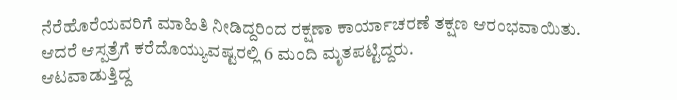ನೆರೆಹೊರೆಯವರಿಗೆ ಮಾಹಿತಿ ನೀಡಿದ್ದರಿಂದ ರಕ್ಷಣಾ ಕಾರ್ಯಾಚರಣೆ ತಕ್ಷಣ ಆರಂಭವಾಯಿತು. ಆದರೆ ಆಸ್ಪತ್ರೆಗೆ ಕರೆದೊಯ್ಯುವಷ್ಟರಲ್ಲಿ 6 ಮಂದಿ ಮೃತಪಟ್ಟಿದ್ದರು.
ಆಟವಾಡುತ್ತಿದ್ದ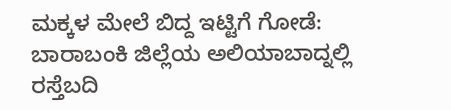ಮಕ್ಕಳ ಮೇಲೆ ಬಿದ್ದ ಇಟ್ಟಿಗೆ ಗೋಡೆ: ಬಾರಾಬಂಕಿ ಜಿಲ್ಲೆಯ ಅಲಿಯಾಬಾದ್ನಲ್ಲಿ ರಸ್ತೆಬದಿ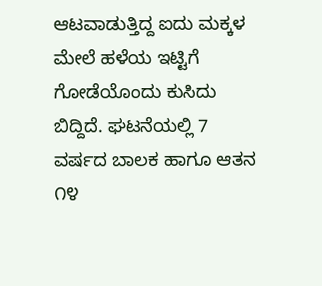ಆಟವಾಡುತ್ತಿದ್ದ ಐದು ಮಕ್ಕಳ ಮೇಲೆ ಹಳೆಯ ಇಟ್ಟಿಗೆ ಗೋಡೆಯೊಂದು ಕುಸಿದು ಬಿದ್ದಿದೆ. ಘಟನೆಯಲ್ಲಿ 7 ವರ್ಷದ ಬಾಲಕ ಹಾಗೂ ಆತನ ೧೪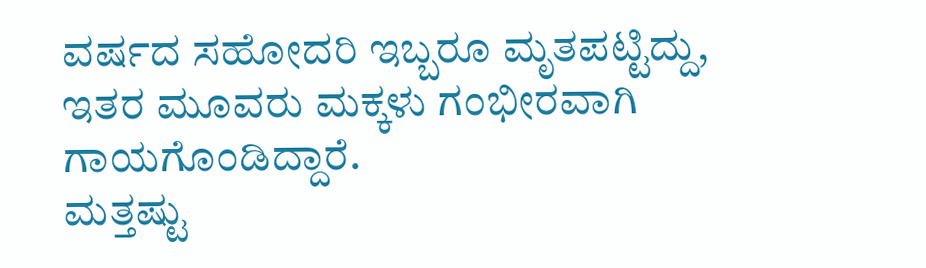ವರ್ಷದ ಸಹೋದರಿ ಇಬ್ಬರೂ ಮೃತಪಟ್ಟಿದ್ದು, ಇತರ ಮೂವರು ಮಕ್ಕಳು ಗಂಭೀರವಾಗಿ ಗಾಯಗೊಂಡಿದ್ದಾರೆ.
ಮತ್ತಷ್ಟು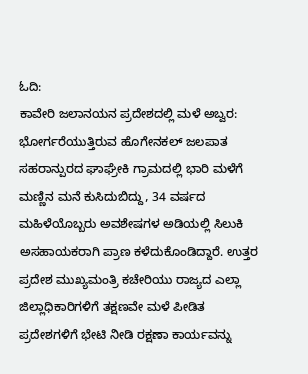ಓದಿ:
ಕಾವೇರಿ ಜಲಾನಯನ ಪ್ರದೇಶದಲ್ಲಿ ಮಳೆ ಅಬ್ವರ: ಭೋರ್ಗರೆಯುತ್ತಿರುವ ಹೊಗೇನಕಲ್ ಜಲಪಾತ
ಸಹರಾನ್ಪುರದ ಘಾಘ್ರೇಕಿ ಗ್ರಾಮದಲ್ಲಿ ಭಾರಿ ಮಳೆಗೆ ಮಣ್ಣಿನ ಮನೆ ಕುಸಿದುಬಿದ್ದು, 34 ವರ್ಷದ ಮಹಿಳೆಯೊಬ್ಬರು ಅವಶೇಷಗಳ ಅಡಿಯಲ್ಲಿ ಸಿಲುಕಿ ಅಸಹಾಯಕರಾಗಿ ಪ್ರಾಣ ಕಳೆದುಕೊಂಡಿದ್ದಾರೆ. ಉತ್ತರ ಪ್ರದೇಶ ಮುಖ್ಯಮಂತ್ರಿ ಕಚೇರಿಯು ರಾಜ್ಯದ ಎಲ್ಲಾ ಜಿಲ್ಲಾಧಿಕಾರಿಗಳಿಗೆ ತಕ್ಷಣವೇ ಮಳೆ ಪೀಡಿತ ಪ್ರದೇಶಗಳಿಗೆ ಭೇಟಿ ನೀಡಿ ರಕ್ಷಣಾ ಕಾರ್ಯವನ್ನು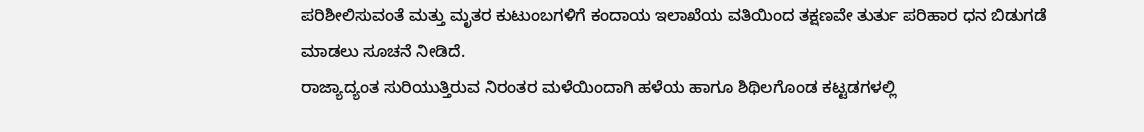ಪರಿಶೀಲಿಸುವಂತೆ ಮತ್ತು ಮೃತರ ಕುಟುಂಬಗಳಿಗೆ ಕಂದಾಯ ಇಲಾಖೆಯ ವತಿಯಿಂದ ತಕ್ಷಣವೇ ತುರ್ತು ಪರಿಹಾರ ಧನ ಬಿಡುಗಡೆ ಮಾಡಲು ಸೂಚನೆ ನೀಡಿದೆ.
ರಾಜ್ಯಾದ್ಯಂತ ಸುರಿಯುತ್ತಿರುವ ನಿರಂತರ ಮಳೆಯಿಂದಾಗಿ ಹಳೆಯ ಹಾಗೂ ಶಿಥಿಲಗೊಂಡ ಕಟ್ಟಡಗಳಲ್ಲಿ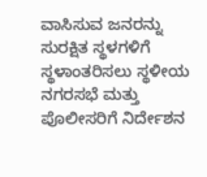ವಾಸಿಸುವ ಜನರನ್ನು ಸುರಕ್ಷಿತ ಸ್ಥಳಗಳಿಗೆ ಸ್ಥಳಾಂತರಿಸಲು ಸ್ಥಳೀಯ ನಗರಸಭೆ ಮತ್ತು ಪೊಲೀಸರಿಗೆ ನಿರ್ದೇಶನ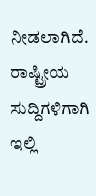ನೀಡಲಾಗಿದೆ.
ರಾಷ್ಟ್ರೀಯ ಸುದ್ದಿಗಳಿಗಾಗಿ ಇಲ್ಲಿ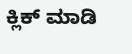ಕ್ಲಿಕ್ ಮಾಡಿ